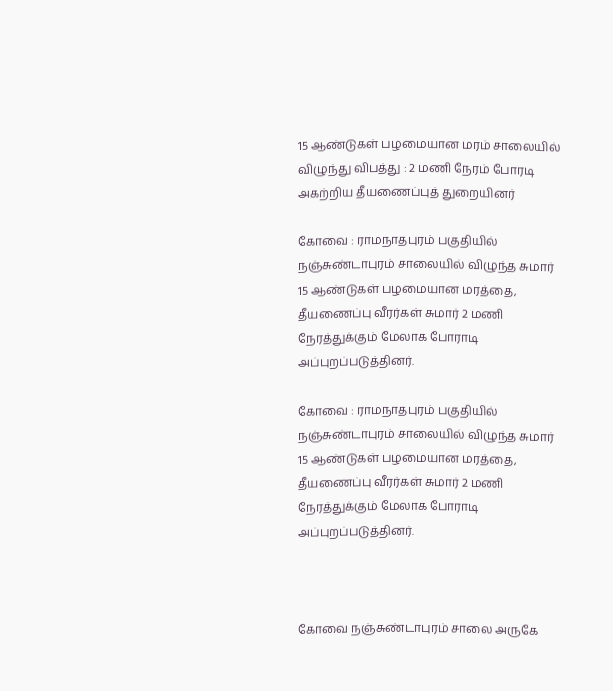15 ஆண்டுகள் பழமையான மரம் சாலையில் விழுந்து விபத்து : 2 மணி நேரம் போரடி அகற்றிய தீயணைப்புத் துறையினர்

கோவை : ராமநாதபுரம் பகுதியில் நஞ்சுண்டாபுரம் சாலையில் விழுந்த சுமார் 15 ஆண்டுகள் பழமையான மரத்தை, தீயணைப்பு வீரர்கள் சுமார் 2 மணி நேரத்துக்கும் மேலாக போராடி அப்புறப்படுத்தினர்.

கோவை : ராமநாதபுரம் பகுதியில் நஞ்சுண்டாபுரம் சாலையில் விழுந்த சுமார் 15 ஆண்டுகள் பழமையான மரத்தை, தீயணைப்பு வீரர்கள் சுமார் 2 மணி நேரத்துக்கும் மேலாக போராடி அப்புறப்படுத்தினர்.



கோவை நஞ்சுண்டாபுரம் சாலை அருகே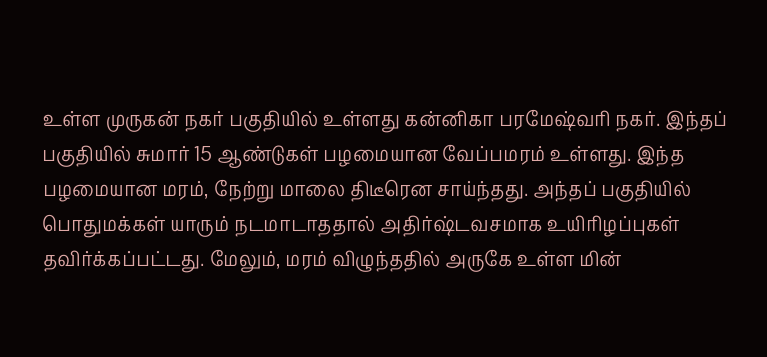உள்ள முருகன் நகர் பகுதியில் உள்ளது கன்னிகா பரமேஷ்வரி நகர். இந்தப் பகுதியில் சுமார் 15 ஆண்டுகள் பழமையான வேப்பமரம் உள்ளது. இந்த பழமையான மரம், நேற்று மாலை திடீரென சாய்ந்தது. அந்தப் பகுதியில் பொதுமக்கள் யாரும் நடமாடாததால் அதிர்ஷ்டவசமாக உயிரிழப்புகள் தவிர்க்கப்பட்டது. மேலும், மரம் விழுந்ததில் அருகே உள்ள மின்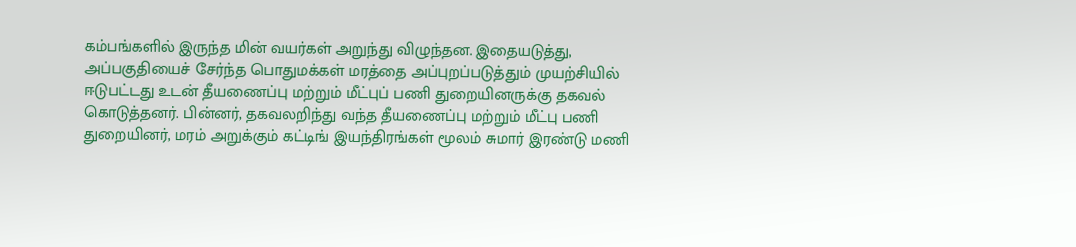கம்பங்களில் இருந்த மின் வயர்கள் அறுந்து விழுந்தன. இதையடுத்து, அப்பகுதியைச் சேர்ந்த பொதுமக்கள் மரத்தை அப்புறப்படுத்தும் முயற்சியில் ஈடுபட்டது உடன் தீயணைப்பு மற்றும் மீட்புப் பணி துறையினருக்கு தகவல் கொடுத்தனர். பின்னர், தகவலறிந்து வந்த தீயணைப்பு மற்றும் மீட்பு பணி துறையினர், மரம் அறுக்கும் கட்டிங் இயந்திரங்கள் மூலம் சுமார் இரண்டு மணி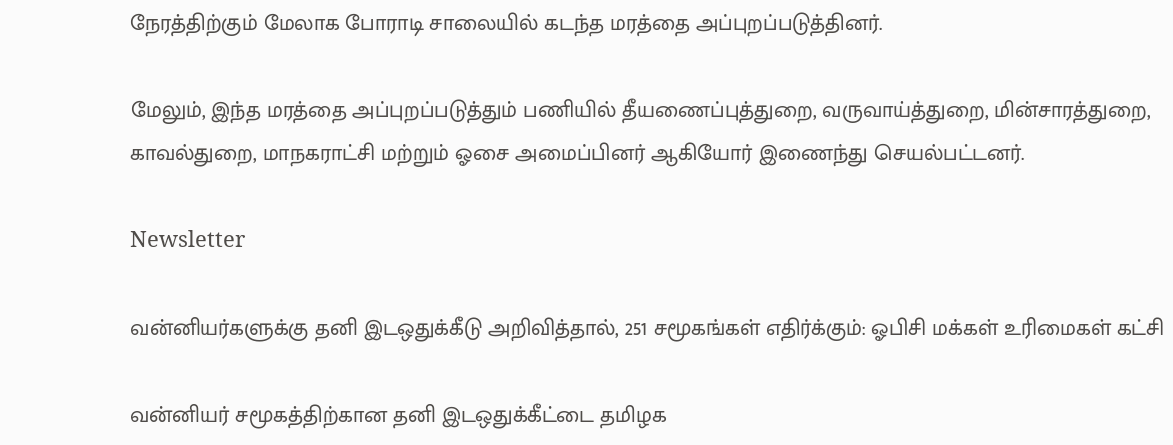நேரத்திற்கும் மேலாக போராடி சாலையில் கடந்த மரத்தை அப்புறப்படுத்தினர்.

மேலும், இந்த மரத்தை அப்புறப்படுத்தும் பணியில் தீயணைப்புத்துறை, வருவாய்த்துறை, மின்சாரத்துறை, காவல்துறை, மாநகராட்சி மற்றும் ஓசை அமைப்பினர் ஆகியோர் இணைந்து செயல்பட்டனர்.

Newsletter

வன்னியர்களுக்கு தனி இடஒதுக்கீடு அறிவித்தால், 251 சமூகங்கள் எதிர்க்கும்: ஓபிசி மக்கள் உரிமைகள் கட்சி

வன்னியர் சமூகத்திற்கான தனி இடஒதுக்கீட்டை தமிழக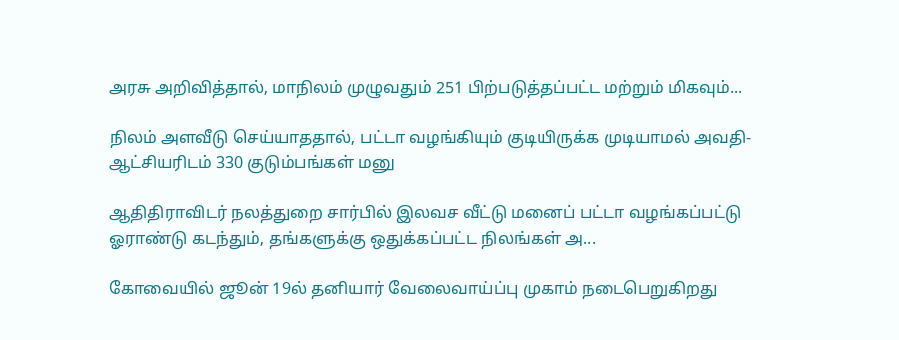அரசு அறிவித்தால், மாநிலம் முழுவதும் 251 பிற்படுத்தப்பட்ட மற்றும் மிகவும்...

நிலம் அளவீடு செய்யாததால், பட்டா வழங்கியும் குடியிருக்க முடியாமல் அவதி- ஆட்சியரிடம் 330 குடும்பங்கள் மனு

ஆதிதிராவிடர் நலத்துறை சார்பில் இலவச வீட்டு மனைப் பட்டா வழங்கப்பட்டு ஓராண்டு கடந்தும், தங்களுக்கு ஒதுக்கப்பட்ட நிலங்கள் அ...

கோவையில் ஜூன் 19ல் தனியார் வேலைவாய்ப்பு முகாம் நடைபெறுகிறது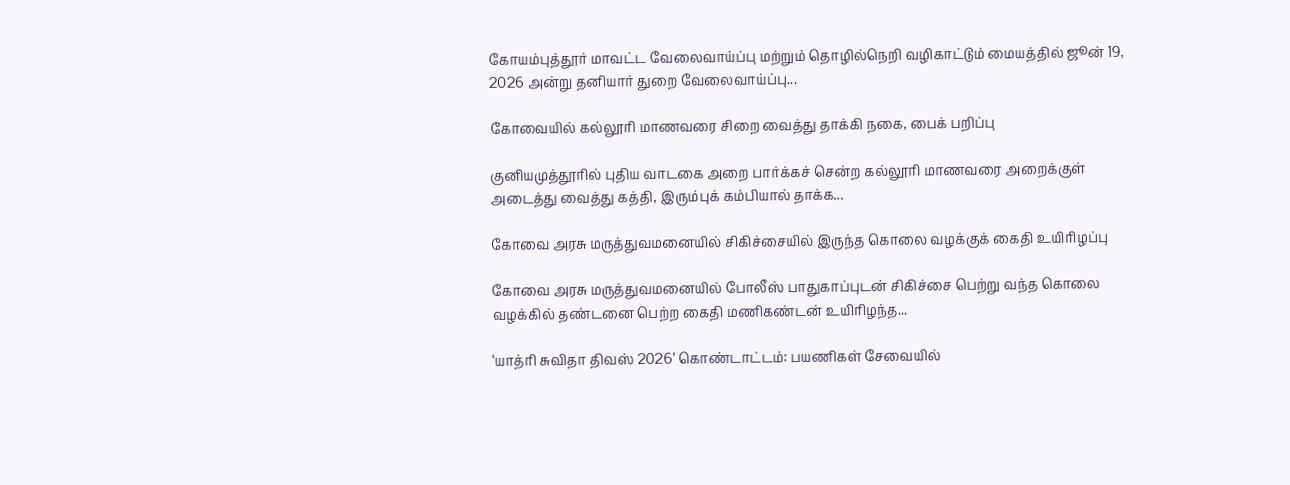கோயம்புத்தூர் மாவட்ட வேலைவாய்ப்பு மற்றும் தொழில்நெறி வழிகாட்டும் மையத்தில் ஜூன் 19, 2026 அன்று தனியார் துறை வேலைவாய்ப்பு...

கோவையில் கல்லூரி மாணவரை சிறை வைத்து தாக்கி நகை, பைக் பறிப்பு

குனியமுத்தூரில் புதிய வாடகை அறை பார்க்கச் சென்ற கல்லூரி மாணவரை அறைக்குள் அடைத்து வைத்து கத்தி, இரும்புக் கம்பியால் தாக்க...

கோவை அரசு மருத்துவமனையில் சிகிச்சையில் இருந்த கொலை வழக்குக் கைதி உயிரிழப்பு

கோவை அரசு மருத்துவமனையில் போலீஸ் பாதுகாப்புடன் சிகிச்சை பெற்று வந்த கொலை வழக்கில் தண்டனை பெற்ற கைதி மணிகண்டன் உயிரிழந்த...

‘யாத்ரி சுவிதா திவஸ் 2026’ கொண்டாட்டம்: பயணிகள் சேவையில்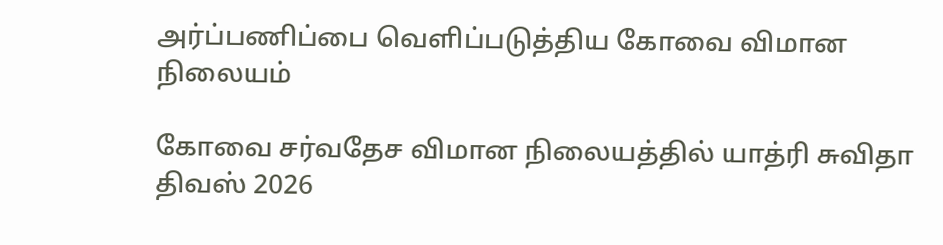அர்ப்பணிப்பை வெளிப்படுத்திய கோவை விமான நிலையம்

கோவை சர்வதேச விமான நிலையத்தில் யாத்ரி சுவிதா திவஸ் 2026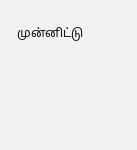முன்னிட்டு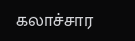கலாச்சார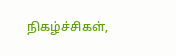நிகழ்ச்சிகள்,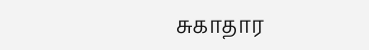சுகாதார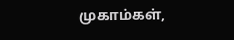முகாம்கள்,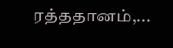ரத்ததானம்,...